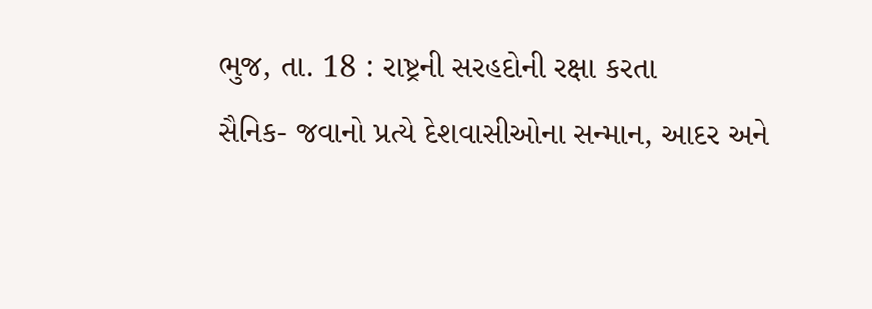ભુજ, તા. 18 : રાષ્ટ્રની સરહદોની રક્ષા કરતા
સૈનિક- જવાનો પ્રત્યે દેશવાસીઓના સન્માન, આદર અને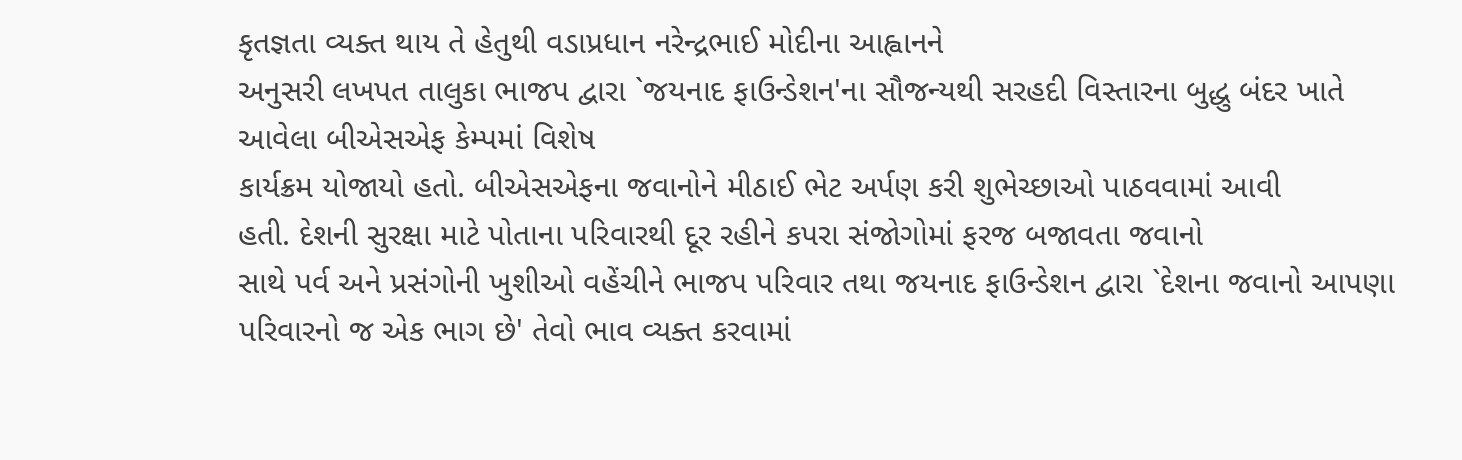કૃતજ્ઞતા વ્યક્ત થાય તે હેતુથી વડાપ્રધાન નરેન્દ્રભાઈ મોદીના આહ્વાનને
અનુસરી લખપત તાલુકા ભાજપ દ્વારા `જયનાદ ફાઉન્ડેશન'ના સૌજન્યથી સરહદી વિસ્તારના બુદ્ધુ બંદર ખાતે આવેલા બીએસએફ કેમ્પમાં વિશેષ
કાર્યક્રમ યોજાયો હતો. બીએસએફના જવાનોને મીઠાઈ ભેટ અર્પણ કરી શુભેચ્છાઓ પાઠવવામાં આવી
હતી. દેશની સુરક્ષા માટે પોતાના પરિવારથી દૂર રહીને કપરા સંજોગોમાં ફરજ બજાવતા જવાનો
સાથે પર્વ અને પ્રસંગોની ખુશીઓ વહેંચીને ભાજપ પરિવાર તથા જયનાદ ફાઉન્ડેશન દ્વારા `દેશના જવાનો આપણા પરિવારનો જ એક ભાગ છે' તેવો ભાવ વ્યક્ત કરવામાં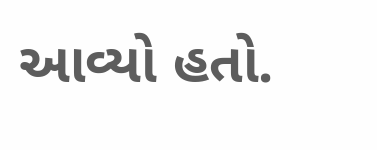આવ્યો હતો.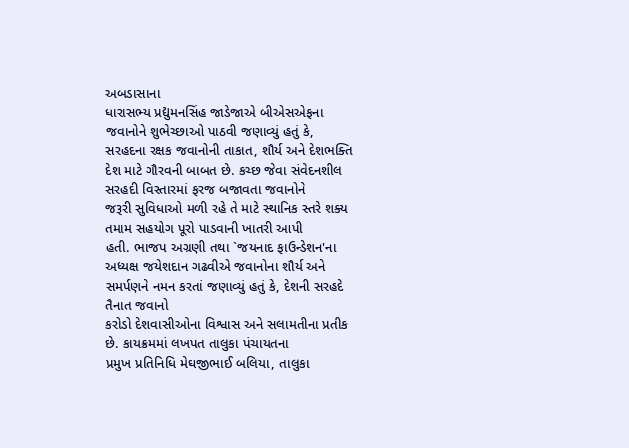અબડાસાના
ધારાસભ્ય પ્રદ્યુમનસિંહ જાડેજાએ બીએસએફના જવાનોને શુભેચ્છાઓ પાઠવી જણાવ્યું હતું કે,
સરહદના રક્ષક જવાનોની તાકાત, શૌર્ય અને દેશભક્તિ
દેશ માટે ગૌરવની બાબત છે. કચ્છ જેવા સંવેદનશીલ સરહદી વિસ્તારમાં ફરજ બજાવતા જવાનોને
જરૂરી સુવિધાઓ મળી રહે તે માટે સ્થાનિક સ્તરે શક્ય તમામ સહયોગ પૂરો પાડવાની ખાતરી આપી
હતી. ભાજપ અગ્રણી તથા `જયનાદ ફાઉન્ડેશન'ના અધ્યક્ષ જયેશદાન ગઢવીએ જવાનોના શૌર્ય અને
સમર્પણને નમન કરતાં જણાવ્યું હતું કે, દેશની સરહદે તૈનાત જવાનો
કરોડો દેશવાસીઓના વિશ્વાસ અને સલામતીના પ્રતીક છે. કાયક્રમમાં લખપત તાલુકા પંચાયતના
પ્રમુખ પ્રતિનિધિ મેઘજીભાઈ બલિયા, તાલુકા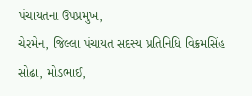પંચાયતના ઉપપ્રમુખ,
ચેરમેન, જિલ્લા પંચાયત સદસ્ય પ્રતિનિધિ વિક્રમસિંહ
સોઢા, મોડભાઈ,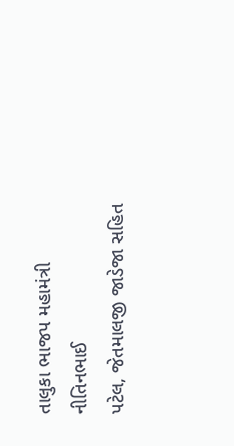તાલુકા ભાજપ મહામંત્રી નીતિનભાઈ
પટેલ, જેતમાલજી જાડેજા સહિત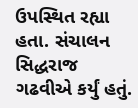ઉપસ્થિત રહ્યા હતા. સંચાલન સિદ્ધરાજ
ગઢવીએ કર્યું હતું.